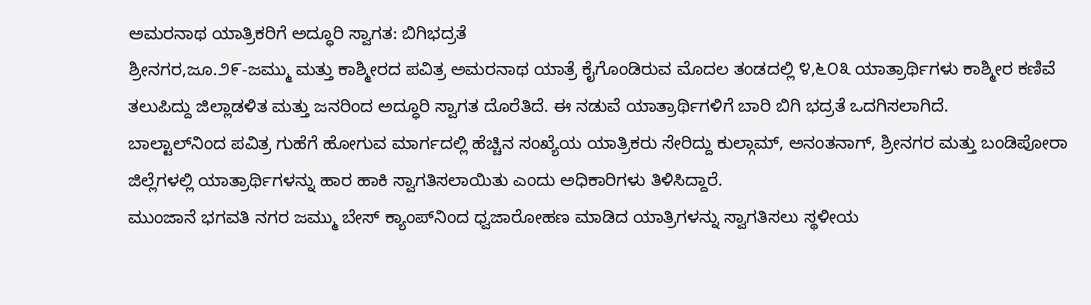ಅಮರನಾಥ ಯಾತ್ರಿಕರಿಗೆ ಅದ್ಧೂರಿ ಸ್ವಾಗತ: ಬಿಗಿಭದ್ರತೆ
ಶ್ರೀನಗರ,ಜೂ.೨೯-ಜಮ್ಮು ಮತ್ತು ಕಾಶ್ಮೀರದ ಪವಿತ್ರ ಅಮರನಾಥ ಯಾತ್ರೆ ಕೈಗೊಂಡಿರುವ ಮೊದಲ ತಂಡದಲ್ಲಿ ೪,೬೦೩ ಯಾತ್ರಾರ್ಥಿಗಳು ಕಾಶ್ಮೀರ ಕಣಿವೆ ತಲುಪಿದ್ದು ಜಿಲ್ಲಾಡಳಿತ ಮತ್ತು ಜನರಿಂದ ಅದ್ಧೂರಿ ಸ್ವಾಗತ ದೊರೆತಿದೆ. ಈ ನಡುವೆ ಯಾತ್ರಾರ್ಥಿಗಳಿಗೆ ಬಾರಿ ಬಿಗಿ ಭದ್ರತೆ ಒದಗಿಸಲಾಗಿದೆ.
ಬಾಲ್ಟಾಲ್‌ನಿಂದ ಪವಿತ್ರ ಗುಹೆಗೆ ಹೋಗುವ ಮಾರ್ಗದಲ್ಲಿ ಹೆಚ್ಚಿನ ಸಂಖ್ಯೆಯ ಯಾತ್ರಿಕರು ಸೇರಿದ್ದು ಕುಲ್ಗಾಮ್, ಅನಂತನಾಗ್, ಶ್ರೀನಗರ ಮತ್ತು ಬಂಡಿಪೋರಾ ಜಿಲ್ಲೆಗಳಲ್ಲಿ ಯಾತ್ರಾರ್ಥಿಗಳನ್ನು ಹಾರ ಹಾಕಿ ಸ್ವಾಗತಿಸಲಾಯಿತು ಎಂದು ಅಧಿಕಾರಿಗಳು ತಿಳಿಸಿದ್ದಾರೆ.
ಮುಂಜಾನೆ ಭಗವತಿ ನಗರ ಜಮ್ಮು ಬೇಸ್ ಕ್ಯಾಂಪ್‌ನಿಂದ ಧ್ವಜಾರೋಹಣ ಮಾಡಿದ ಯಾತ್ರಿಗಳನ್ನು ಸ್ವಾಗತಿಸಲು ಸ್ಥಳೀಯ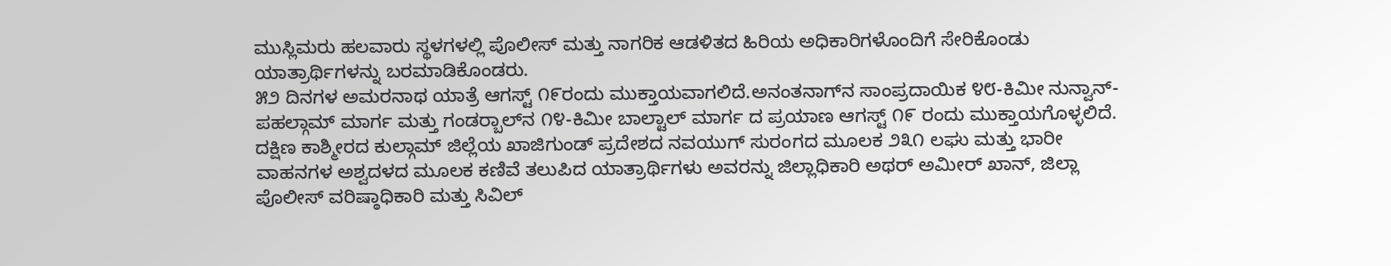ಮುಸ್ಲಿಮರು ಹಲವಾರು ಸ್ಥಳಗಳಲ್ಲಿ ಪೊಲೀಸ್ ಮತ್ತು ನಾಗರಿಕ ಆಡಳಿತದ ಹಿರಿಯ ಅಧಿಕಾರಿಗಳೊಂದಿಗೆ ಸೇರಿಕೊಂಡು ಯಾತ್ರಾರ್ಥಿಗಳನ್ನು ಬರಮಾಡಿಕೊಂಡರು.
೫೨ ದಿನಗಳ ಅಮರನಾಥ ಯಾತ್ರೆ ಆಗಸ್ಟ್ ೧೯ರಂದು ಮುಕ್ತಾಯವಾಗಲಿದೆ.ಅನಂತನಾಗ್‌ನ ಸಾಂಪ್ರದಾಯಿಕ ೪೮-ಕಿಮೀ ನುನ್ವಾನ್-ಪಹಲ್ಗಾಮ್ ಮಾರ್ಗ ಮತ್ತು ಗಂಡರ್‍ಬಾಲ್‌ನ ೧೪-ಕಿಮೀ ಬಾಲ್ಟಾಲ್ ಮಾರ್ಗ ದ ಪ್ರಯಾಣ ಆಗಸ್ಟ್ ೧೯ ರಂದು ಮುಕ್ತಾಯಗೊಳ್ಳಲಿದೆ.
ದಕ್ಷಿಣ ಕಾಶ್ಮೀರದ ಕುಲ್ಗಾಮ್ ಜಿಲ್ಲೆಯ ಖಾಜಿಗುಂಡ್ ಪ್ರದೇಶದ ನವಯುಗ್ ಸುರಂಗದ ಮೂಲಕ ೨೩೧ ಲಘು ಮತ್ತು ಭಾರೀ ವಾಹನಗಳ ಅಶ್ವದಳದ ಮೂಲಕ ಕಣಿವೆ ತಲುಪಿದ ಯಾತ್ರಾರ್ಥಿಗಳು ಅವರನ್ನು ಜಿಲ್ಲಾಧಿಕಾರಿ ಅಥರ್ ಅಮೀರ್ ಖಾನ್, ಜಿಲ್ಲಾ ಪೊಲೀಸ್ ವರಿಷ್ಠಾಧಿಕಾರಿ ಮತ್ತು ಸಿವಿಲ್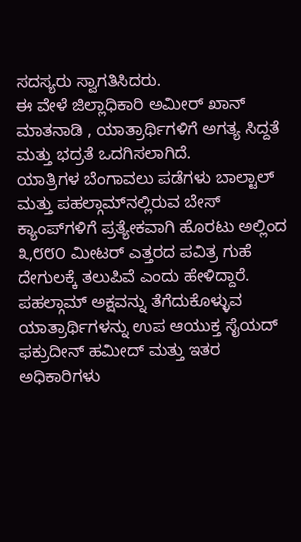ಸದಸ್ಯರು ಸ್ವಾಗತಿಸಿದರು.
ಈ ವೇಳೆ ಜಿಲ್ಲಾಧಿಕಾರಿ ಅಮೀರ್ ಖಾನ್ ಮಾತನಾಡಿ , ಯಾತ್ರಾರ್ಥಿಗಳಿಗೆ ಅಗತ್ಯ ಸಿದ್ದತೆ ಮತ್ತು ಭದ್ರತೆ ಒದಗಿಸಲಾಗಿದೆ.
ಯಾತ್ರಿಗಳ ಬೆಂಗಾವಲು ಪಡೆಗಳು ಬಾಲ್ಟಾಲ್ ಮತ್ತು ಪಹಲ್ಗಾಮ್‌ನಲ್ಲಿರುವ ಬೇಸ್ ಕ್ಯಾಂಪ್‌ಗಳಿಗೆ ಪ್ರತ್ಯೇಕವಾಗಿ ಹೊರಟು ಅಲ್ಲಿಂದ ೩,೮೮೦ ಮೀಟರ್ ಎತ್ತರದ ಪವಿತ್ರ ಗುಹೆ ದೇಗುಲಕ್ಕೆ ತಲುಪಿವೆ ಎಂದು ಹೇಳಿದ್ದಾರೆ.
ಪಹಲ್ಗಾಮ್ ಅಕ್ಷವನ್ನು ತೆಗೆದುಕೊಳ್ಳುವ ಯಾತ್ರಾರ್ಥಿಗಳನ್ನು ಉಪ ಆಯುಕ್ತ ಸೈಯದ್ ಫಕ್ರುದೀನ್ ಹಮೀದ್ ಮತ್ತು ಇತರ ಅಧಿಕಾರಿಗಳು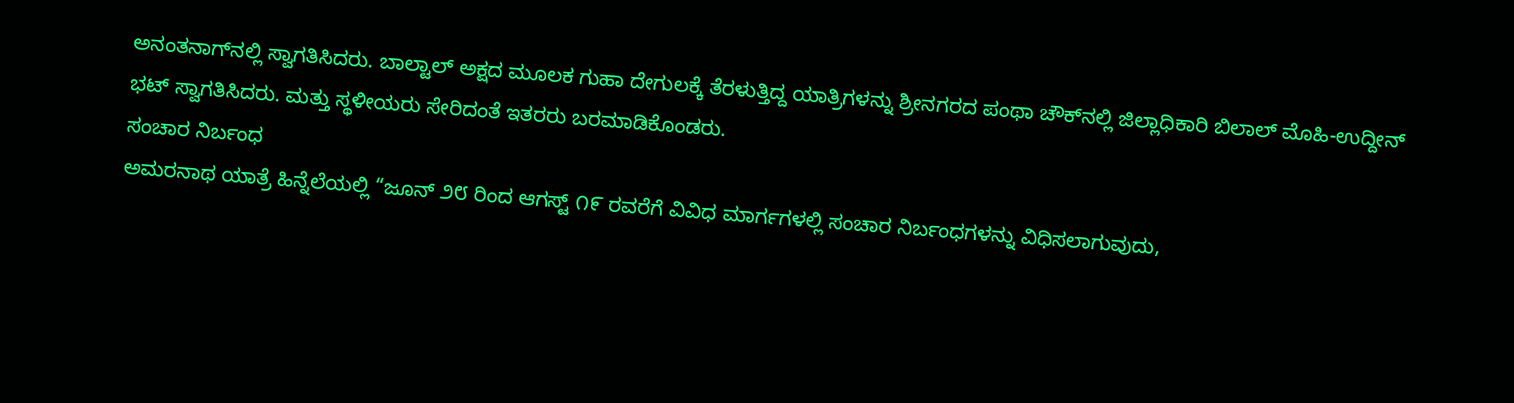ಅನಂತನಾಗ್‌ನಲ್ಲಿ ಸ್ವಾಗತಿಸಿದರು. ಬಾಲ್ಟಾಲ್ ಅಕ್ಷದ ಮೂಲಕ ಗುಹಾ ದೇಗುಲಕ್ಕೆ ತೆರಳುತ್ತಿದ್ದ ಯಾತ್ರಿಗಳನ್ನು ಶ್ರೀನಗರದ ಪಂಥಾ ಚೌಕ್‌ನಲ್ಲಿ ಜಿಲ್ಲಾಧಿಕಾರಿ ಬಿಲಾಲ್ ಮೊಹಿ-ಉದ್ದೀನ್ ಭಟ್ ಸ್ವಾಗತಿಸಿದರು. ಮತ್ತು ಸ್ಥಳೀಯರು ಸೇರಿದಂತೆ ಇತರರು ಬರಮಾಡಿಕೊಂಡರು.
ಸಂಚಾರ ನಿರ್ಬಂಧ
ಅಮರನಾಥ ಯಾತ್ರೆ ಹಿನ್ನೆಲೆಯಲ್ಲಿ “ಜೂನ್ ೨೮ ರಿಂದ ಆಗಸ್ಟ್ ೧೯ ರವರೆಗೆ ವಿವಿಧ ಮಾರ್ಗಗಳಲ್ಲಿ ಸಂಚಾರ ನಿರ್ಬಂಧಗಳನ್ನು ವಿಧಿಸಲಾಗುವುದು,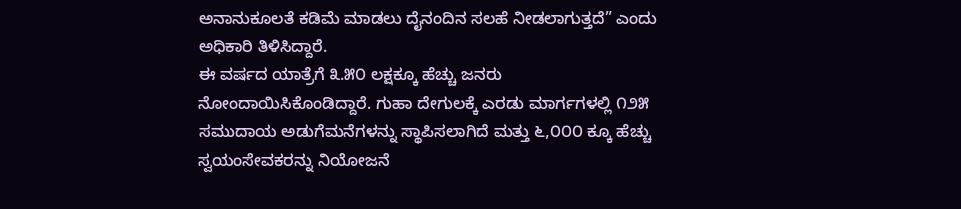ಅನಾನುಕೂಲತೆ ಕಡಿಮೆ ಮಾಡಲು ದೈನಂದಿನ ಸಲಹೆ ನೀಡಲಾಗುತ್ತದೆ” ಎಂದು ಅಧಿಕಾರಿ ತಿಳಿಸಿದ್ದಾರೆ.
ಈ ವರ್ಷದ ಯಾತ್ರೆಗೆ ೩.೫೦ ಲಕ್ಷಕ್ಕೂ ಹೆಚ್ಚು ಜನರು ನೋಂದಾಯಿಸಿಕೊಂಡಿದ್ದಾರೆ. ಗುಹಾ ದೇಗುಲಕ್ಕೆ ಎರಡು ಮಾರ್ಗಗಳಲ್ಲಿ ೧೨೫ ಸಮುದಾಯ ಅಡುಗೆಮನೆಗಳನ್ನು ಸ್ಥಾಪಿಸಲಾಗಿದೆ ಮತ್ತು ೬,೦೦೦ ಕ್ಕೂ ಹೆಚ್ಚು ಸ್ವಯಂಸೇವಕರನ್ನು ನಿಯೋಜನೆ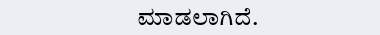ಮಾಡಲಾಗಿದೆ.